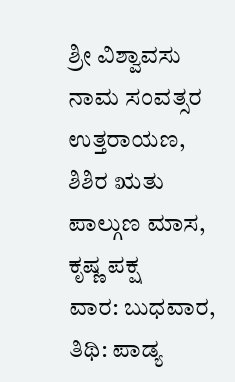ಶ್ರೀ ವಿಶ್ವಾವಸು ನಾಮ ಸಂವತ್ಸರ
ಉತ್ತರಾಯಣ, ಶಿಶಿರ ಋತು
ಪಾಲ್ಗುಣ ಮಾಸ, ಕೃಷ್ಣ ಪಕ್ಷ
ವಾರ: ಬುಧವಾರ, ತಿಥಿ: ಪಾಡ್ಯ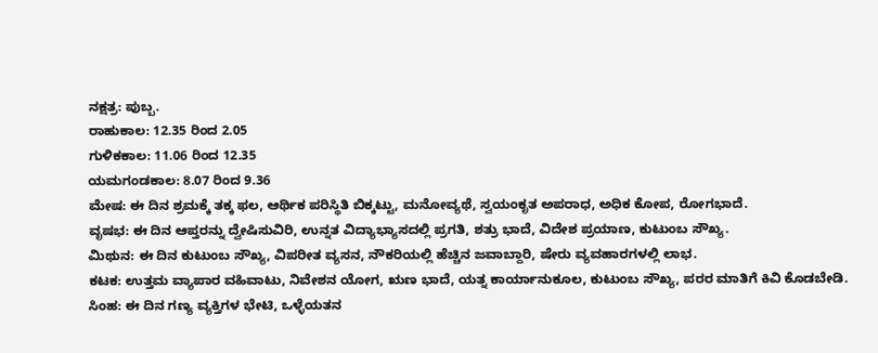ನಕ್ಷತ್ರ: ಪುಬ್ಬ.
ರಾಹುಕಾಲ: 12.35 ರಿಂದ 2.05
ಗುಳಿಕಕಾಲ: 11.06 ರಿಂದ 12.35
ಯಮಗಂಡಕಾಲ: 8.07 ರಿಂದ 9.36
ಮೇಷ: ಈ ದಿನ ಶ್ರಮಕ್ಕೆ ತಕ್ಕ ಫಲ, ಆರ್ಥಿಕ ಪರಿಸ್ಥಿತಿ ಬಿಕ್ಕಟ್ಟು, ಮನೋವ್ಯಥೆ, ಸ್ವಯಂಕೃತ ಅಪರಾಧ, ಅಧಿಕ ಕೋಪ, ರೋಗಭಾದೆ.
ವೃಷಭ: ಈ ದಿನ ಆಪ್ತರನ್ನು ದ್ವೇಷಿಸುವಿರಿ, ಉನ್ನತ ವಿದ್ಯಾಭ್ಯಾಸದಲ್ಲಿ ಪ್ರಗತಿ, ಶತ್ರು ಭಾದೆ, ವಿದೇಶ ಪ್ರಯಾಣ, ಕುಟುಂಬ ಸೌಖ್ಯ.
ಮಿಥುನ: ಈ ದಿನ ಕುಟುಂಬ ಸೌಖ್ಯ, ವಿಪರೀತ ವ್ಯಸನ, ನೌಕರಿಯಲ್ಲಿ ಹೆಚ್ಚಿನ ಜವಾಬ್ದಾರಿ, ಷೇರು ವ್ಯವಹಾರಗಳಲ್ಲಿ ಲಾಭ.
ಕಟಕ: ಉತ್ತಮ ವ್ಯಾಪಾರ ವಹಿವಾಟು, ನಿವೇಶನ ಯೋಗ, ಋಣ ಭಾದೆ, ಯತ್ನ ಕಾರ್ಯಾನುಕೂಲ, ಕುಟುಂಬ ಸೌಖ್ಯ, ಪರರ ಮಾತಿಗೆ ಕಿವಿ ಕೊಡಬೇಡಿ.
ಸಿಂಹ: ಈ ದಿನ ಗಣ್ಯ ವ್ಯಕ್ತಿಗಳ ಭೇಟಿ, ಒಳ್ಳೆಯತನ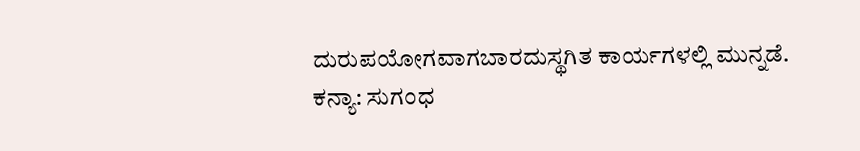ದುರುಪಯೋಗವಾಗಬಾರದುಸ್ಥಗಿತ ಕಾರ್ಯಗಳಲ್ಲಿ ಮುನ್ನಡೆ.
ಕನ್ಯಾ: ಸುಗಂಧ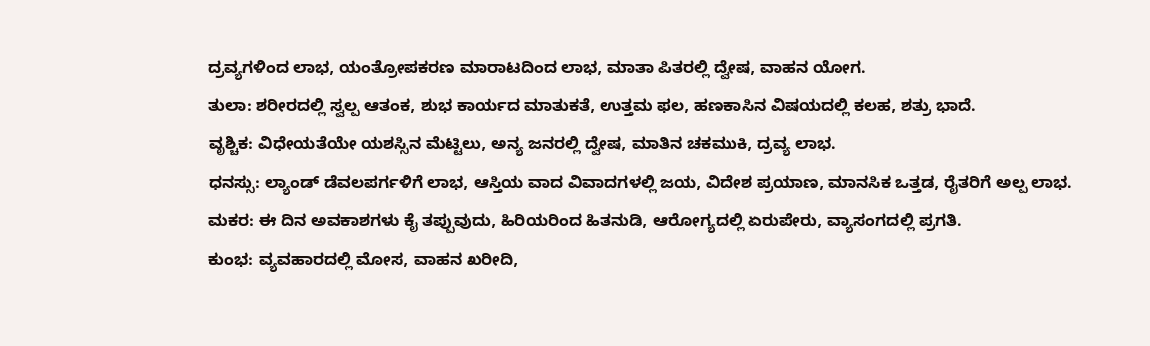ದ್ರವ್ಯಗಳಿಂದ ಲಾಭ, ಯಂತ್ರೋಪಕರಣ ಮಾರಾಟದಿಂದ ಲಾಭ, ಮಾತಾ ಪಿತರಲ್ಲಿ ದ್ವೇಷ, ವಾಹನ ಯೋಗ.
ತುಲಾ: ಶರೀರದಲ್ಲಿ ಸ್ವಲ್ಪ ಆತಂಕ, ಶುಭ ಕಾರ್ಯದ ಮಾತುಕತೆ, ಉತ್ತಮ ಫಲ, ಹಣಕಾಸಿನ ವಿಷಯದಲ್ಲಿ ಕಲಹ, ಶತ್ರು ಭಾದೆ.
ವೃಶ್ಚಿಕ: ವಿಧೇಯತೆಯೇ ಯಶಸ್ಸಿನ ಮೆಟ್ಟಿಲು, ಅನ್ಯ ಜನರಲ್ಲಿ ದ್ವೇಷ, ಮಾತಿನ ಚಕಮುಕಿ, ದ್ರವ್ಯ ಲಾಭ.
ಧನಸ್ಸು: ಲ್ಯಾಂಡ್ ಡೆವಲಪರ್ಗಳಿಗೆ ಲಾಭ, ಆಸ್ತಿಯ ವಾದ ವಿವಾದಗಳಲ್ಲಿ ಜಯ, ವಿದೇಶ ಪ್ರಯಾಣ, ಮಾನಸಿಕ ಒತ್ತಡ, ರೈತರಿಗೆ ಅಲ್ಪ ಲಾಭ.
ಮಕರ: ಈ ದಿನ ಅವಕಾಶಗಳು ಕೈ ತಪ್ಪುವುದು, ಹಿರಿಯರಿಂದ ಹಿತನುಡಿ, ಆರೋಗ್ಯದಲ್ಲಿ ಏರುಪೇರು, ವ್ಯಾಸಂಗದಲ್ಲಿ ಪ್ರಗತಿ.
ಕುಂಭ: ವ್ಯವಹಾರದಲ್ಲಿ ಮೋಸ, ವಾಹನ ಖರೀದಿ,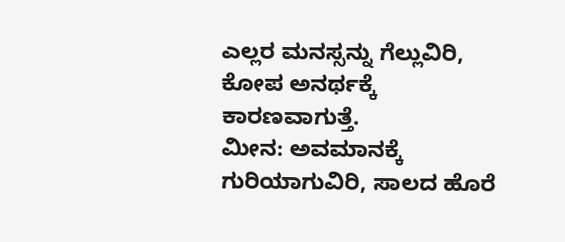ಎಲ್ಲರ ಮನಸ್ಸನ್ನು ಗೆಲ್ಲುವಿರಿ, ಕೋಪ ಅನರ್ಥಕ್ಕೆ ಕಾರಣವಾಗುತ್ತೆ.
ಮೀನ: ಅವಮಾನಕ್ಕೆ ಗುರಿಯಾಗುವಿರಿ, ಸಾಲದ ಹೊರೆ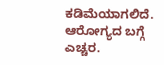ಕಡಿಮೆಯಾಗಲಿದೆ. ಆರೋಗ್ಯದ ಬಗ್ಗೆ ಎಚ್ಚರ.